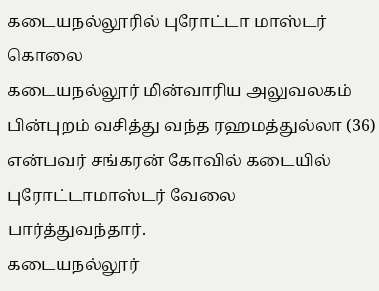கடையநல்லூரில் புரோட்டா மாஸ்டர் கொலை
கடையநல்லூர் மின்வாரிய அலுவலகம் பின்புறம் வசித்து வந்த ரஹமத்துல்லா (36) என்பவர் சங்கரன் கோவில் கடையில் புரோட்டாமாஸ்டர் வேலை பார்த்துவந்தார்.
கடையநல்லூர்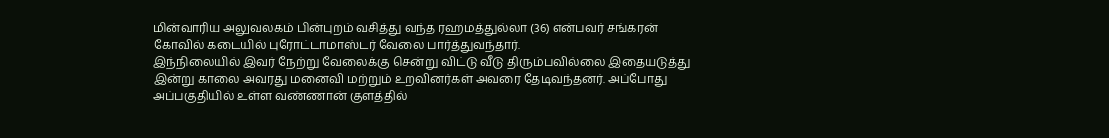மின்வாரிய அலுவலகம் பின்புறம் வசித்து வந்த ரஹமத்துல்லா (36) என்பவர் சங்கரன் கோவில் கடையில் புரோட்டாமாஸ்டர் வேலை பார்த்துவந்தார்.
இந்நிலையில் இவர் நேற்று வேலைக்கு சென்று விட்டு வீடு திரும்பவில்லை இதையடுத்து இன்று காலை அவரது மனைவி மற்றும் உறவினர்கள் அவரை தேடிவந்தனர். அப்போது அப்பகுதியில் உள்ள வண்ணான் குளத்தில்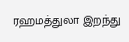ரஹமத்துலா இறந்து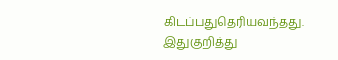கிடப்பதுதெரியவந்தது.
இதுகுறித்து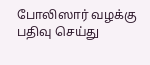போலிஸார் வழக்கு பதிவு செய்து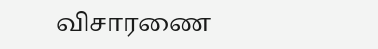விசாரணை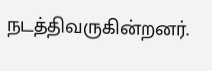நடத்திவருகின்றனர்.